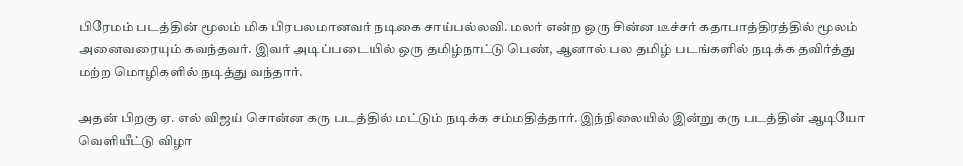பிரேமம் படத்தின் மூலம் மிக பிரபலமானவர் நடிகை சாய்பல்லவி. மலர் என்ற ஒரு சின்ன டீச்சர் கதாபாத்திரத்தில் மூலம் அனைவரையும் கவந்தவர். இவர் அடிப்படையில் ஒரு தமிழ்நாட்டு பெண், ஆனால் பல தமிழ் படங்களில் நடிக்க தவிர்த்து மற்ற மொழிகளில் நடித்து வந்தார்.

அதன் பிறகு ஏ. எல் விஜய் சொன்ன கரு படத்தில் மட்டும் நடிக்க சம்மதித்தார். இந்நிலையில் இன்று கரு படத்தின் ஆடியோ வெளியீட்டு விழா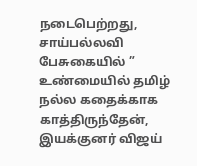நடைபெற்றது,
சாய்பல்லவி பேசுகையில் ” உண்மையில் தமிழ் நல்ல கதைக்காக காத்திருந்தேன், இயக்குனர் விஜய்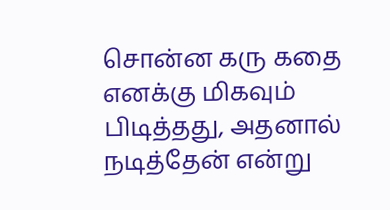சொன்ன கரு கதை எனக்கு மிகவும் பிடித்தது, அதனால் நடித்தேன் என்று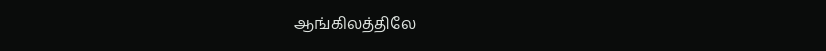ஆங்கிலத்திலே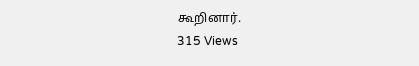கூறினார்.
315 Views